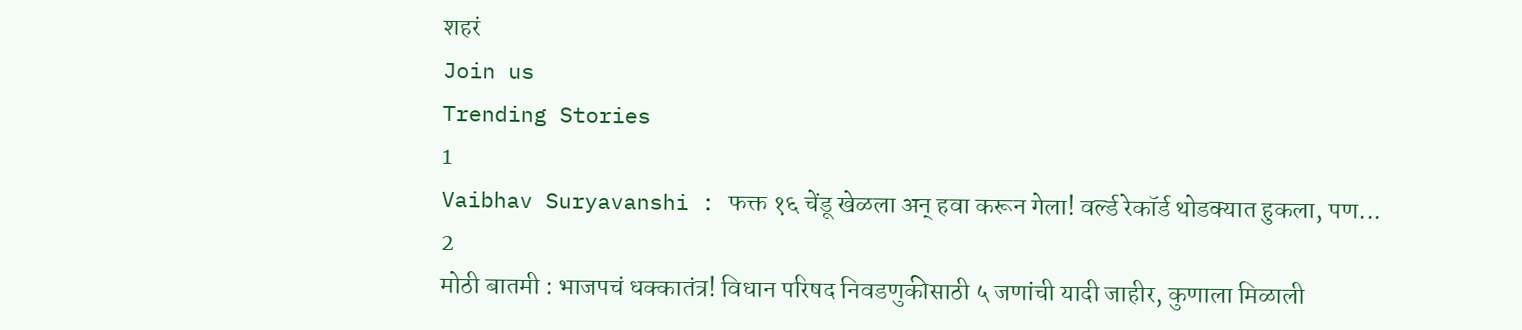शहरं
Join us
Trending Stories
1
Vaibhav Suryavanshi : फक्त १६ चेंडू खेळला अन् हवा करून गेला! वर्ल्ड रेकॉर्ड थोडक्यात हुकला, पण...
2
मोठी बातमी : भाजपचं धक्कातंत्र! विधान परिषद निवडणुकीसाठी ५ जणांची यादी जाहीर, कुणाला मिळाली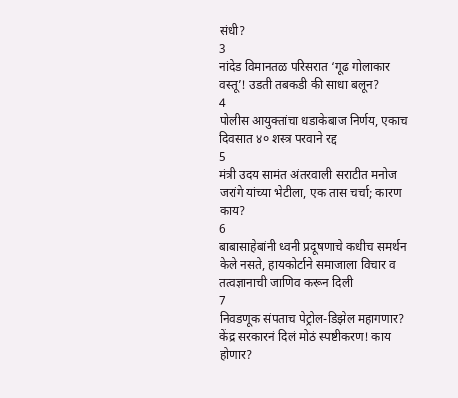संधी?
3
नांदेड विमानतळ परिसरात ‘गूढ गोलाकार वस्तू’! उडती तबकडी की साधा बलून?
4
पोलीस आयुक्तांचा धडाकेबाज निर्णय, एकाच दिवसात ४० शस्त्र परवाने रद्द
5
मंत्री उदय सामंत अंतरवाली सराटीत मनोज जरांगे यांच्या भेटीला, एक तास चर्चा; कारण काय?
6
बाबासाहेबांनी ध्वनी प्रदूषणाचे कधीच समर्थन केले नसते, हायकोर्टाने समाजाला विचार व तत्वज्ञानाची जाणिव करून दिली
7
निवडणूक संपताच पेट्रोल-डिझेल महागणार? केंद्र सरकारनं दिलं मोठं स्पष्टीकरण! काय होणार?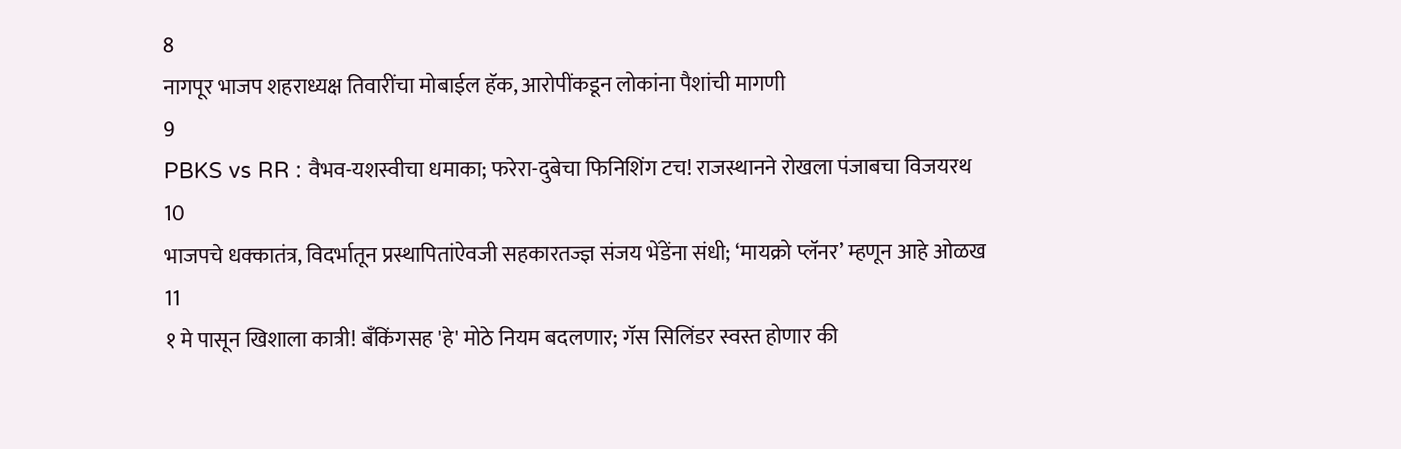8
नागपूर भाजप शहराध्यक्ष तिवारींचा मोबाईल हॅक, आरोपींकडून लोकांना पैशांची मागणी
9
PBKS vs RR : वैभव-यशस्वीचा धमाका; फरेरा-दुबेचा फिनिशिंग टच! राजस्थानने रोखला पंजाबचा विजयरथ
10
भाजपचे धक्कातंत्र, विदर्भातून प्रस्थापितांऐवजी सहकारतज्ज्ञ संजय भेंडेंना संधी; ‘मायक्रो प्लॅनर’ म्हणून आहे ओळख
11
१ मे पासून खिशाला कात्री! बँकिंगसह 'हे' मोठे नियम बदलणार; गॅस सिलिंडर स्वस्त होणार की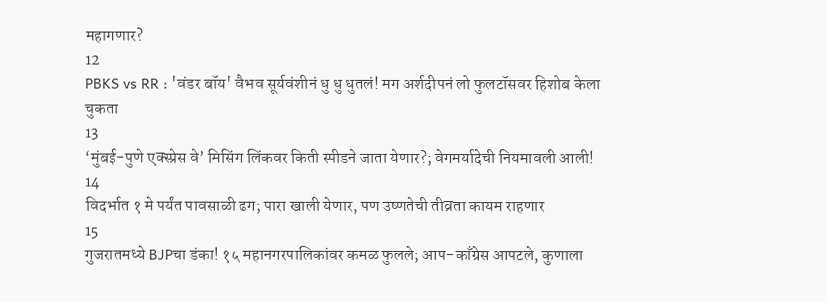महागणार?
12
PBKS vs RR : 'वंडर बॉय' वैभव सूर्यवंशीनं धु धु धुतलं! मग अर्शदीपनं लो फुलटॉसवर हिशोब केला चुकता
13
‘मुंबई-पुणे एक्स्प्रेस वे’ मिसिंग लिंकवर किती स्पीडने जाता येणार?; वेगमर्यादेची नियमावली आली!
14
विदर्भात १ मे पर्यंत पावसाळी ढग; पारा खाली येणार, पण उष्णतेची तीव्रता कायम राहणार
15
गुजरातमध्ये BJPचा डंका! १५ महानगरपालिकांवर कमळ फुलले; आप-काँग्रेस आपटले, कुणाला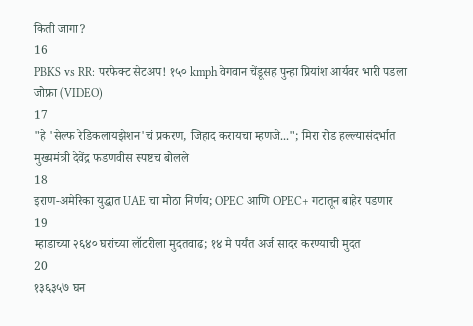किती जागा?
16
PBKS vs RR: परफेक्ट सेटअप! १५० kmph वेगवान चेंडूसह पुन्हा प्रियांश आर्यवर भारी पडला जोफ्रा (VIDEO)
17
"हे 'सेल्फ रेडिकलायझेशन'चं प्रकरण, जिहाद करायचा म्हणजे..."; मिरा रोड हल्ल्यासंदर्भात मुख्यमंत्री देवेंद्र फडणवीस स्पष्टच बोलले
18
इराण-अमेरिका युद्धात UAE चा मोठा निर्णय; OPEC आणि OPEC+ गटातून बाहेर पडणार
19
म्हाडाच्या २६४० घरांच्या लॉटरीला मुदतवाढ; १४ मे पर्यंत अर्ज सादर करण्याची मुदत
20
१३६३५७ घन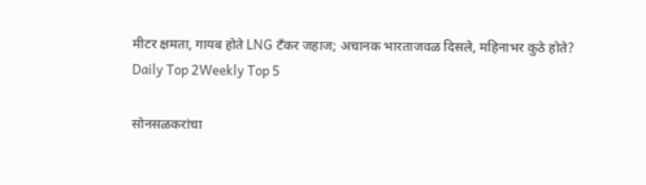मीटर क्षमता, गायब होते LNG टँकर जहाज; अचानक भारताजवळ दिसले, महिनाभर कुठे होते?
Daily Top 2Weekly Top 5

सोनसळकरांचा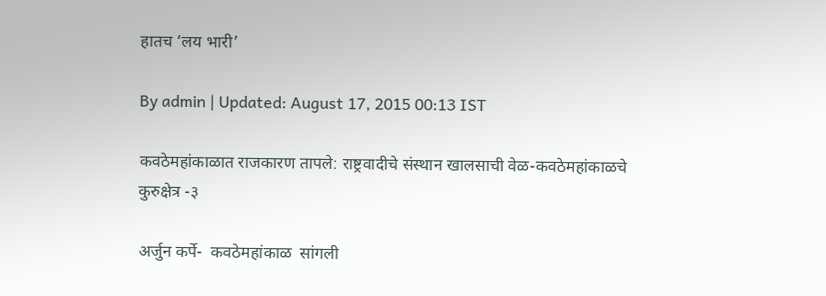हातच ‘लय भारी’

By admin | Updated: August 17, 2015 00:13 IST

कवठेमहांकाळात राजकारण तापले: राष्ट्रवादीचे संस्थान खालसाची वेळ-कवठेमहांकाळचे कुरुक्षेत्र -३

अर्जुन कर्पे-  कवठेमहांकाळ  सांगली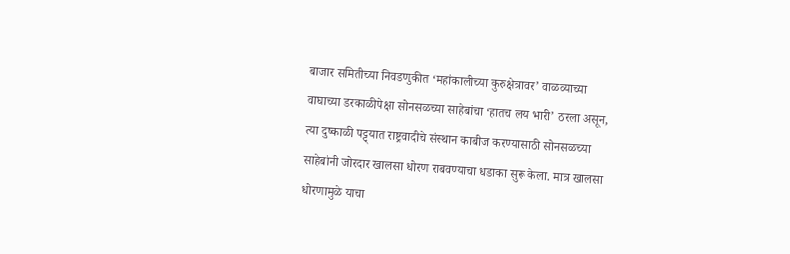बाजार समितीच्या निवडणुकीत ‘महांकालीच्या कुरुक्षेत्रावर’ वाळव्याच्या वाघाच्या डरकाळीपेक्षा सोनसळच्या साहेबांचा ‘हातच लय भारी’ ठरला असून, त्या दुष्काळी पट्ट्यात राष्ट्रवादीचे संस्थान काबीज करण्यासाठी सोनसळच्या साहेबांनी जोरदार खालसा धोरण राबवण्याचा धडाका सुरू केला. मात्र खालसा धोरणामुळे याचा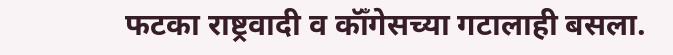फटका राष्ट्रवादी व कॉँगेसच्या गटालाही बसला.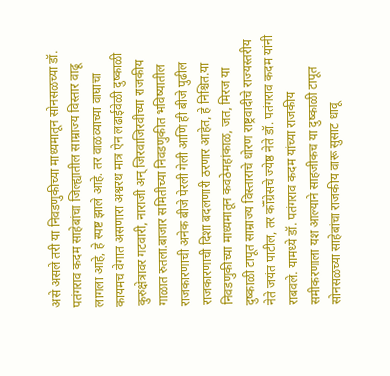असे असले तरी या निवडणुकीच्या माध्यमातून सोनसळच्या डॉ. पतंगराव कदम साहेबांचा जिल्ह्यातील साम्राज्य विस्तार वाढू लागला आहे, हे स्पष्ट झाले आहे. तर वाळव्याच्या वाघाचा कायमच वेगात असणारा अश्वरथ मात्र ऐन लढाईवेळी दुष्काळी कुरुक्षेत्रावर गटवारी, नाराजी अन् जिरवाजिरवीच्या राजकीय गाळात रुतला.बाजार समितीच्या निवडणुकीत भविष्यातील राजकारणाची अनेक बीजे पेरली गेली आणि ही बीजे पुढील राजकारणाची दिशा बदलणारी ठरणार आहेत, हे निश्चित.या निवडणुकीच्या माध्यमातून कवठेमहांकाळ, जत, मिरज या दुष्काळी टापूत साम्राज्य विस्ताराचे धोरण राष्ट्रवादीचे राज्यस्तरीय नेते जयंत पाटील, तर कॉँग्रेसचे ज्येष्ठ नेते डॉ. पतंगराव कदम यांनी राबवले. यामध्ये डॉ. पतंगराव कदम यांच्या राजकीय समीकरणाला यश आल्याने साहजीकच या दुष्काळी टापूत सोनसळच्या साहेबांचा राजकीय वारू सुसाट धावू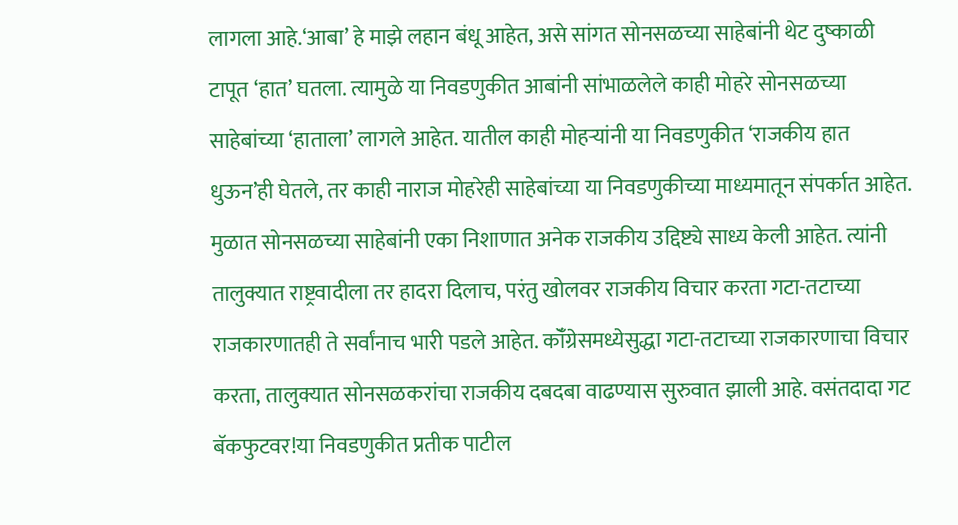लागला आहे.‘आबा’ हे माझे लहान बंधू आहेत, असे सांगत सोनसळच्या साहेबांनी थेट दुष्काळी टापूत ‘हात’ घतला. त्यामुळे या निवडणुकीत आबांनी सांभाळलेले काही मोहरे सोनसळच्या साहेबांच्या ‘हाताला’ लागले आहेत. यातील काही मोहऱ्यांनी या निवडणुकीत ‘राजकीय हात धुऊन’ही घेतले, तर काही नाराज मोहरेही साहेबांच्या या निवडणुकीच्या माध्यमातून संपर्कात आहेत. मुळात सोनसळच्या साहेबांनी एका निशाणात अनेक राजकीय उद्दिष्ट्ये साध्य केली आहेत. त्यांनी तालुक्यात राष्ट्रवादीला तर हादरा दिलाच, परंतु खोलवर राजकीय विचार करता गटा-तटाच्या राजकारणातही ते सर्वांनाच भारी पडले आहेत. कॉँग्रेसमध्येसुद्धा गटा-तटाच्या राजकारणाचा विचार करता, तालुक्यात सोनसळकरांचा राजकीय दबदबा वाढण्यास सुरुवात झाली आहे. वसंतदादा गट बॅकफुटवर!या निवडणुकीत प्रतीक पाटील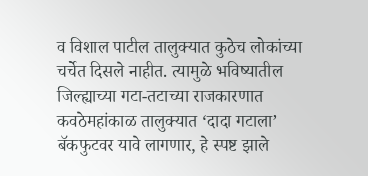व विशाल पाटील तालुक्यात कुठेच लोकांच्या चर्चेत दिसले नाहीत. त्यामुळे भविष्यातील जिल्ह्याच्या गटा-तटाच्या राजकारणात कवठेमहांकाळ तालुक्यात ‘दादा गटाला’ बॅकफुटवर यावे लागणार, हे स्पष्ट झाले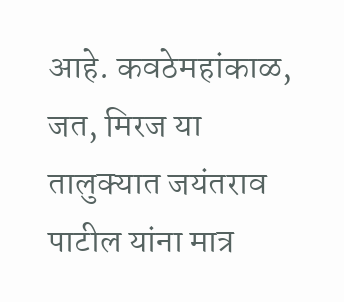आहे. कवठेमहांकाळ, जत, मिरज या तालुक्यात जयंतराव पाटील यांना मात्र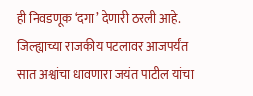ही निवडणूक ‘दगा’ देणारी ठरली आहे. जिल्ह्याच्या राजकीय पटलावर आजपर्यंत सात अश्वांचा धावणारा जयंत पाटील यांचा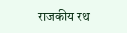राजकीय रथ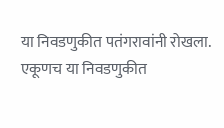या निवडणुकीत पतंगरावांनी रोखला. एकूणच या निवडणुकीत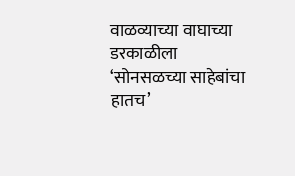वाळव्याच्या वाघाच्या डरकाळीला ‘सोनसळच्या साहेबांचा हातच’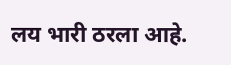लय भारी ठरला आहे.